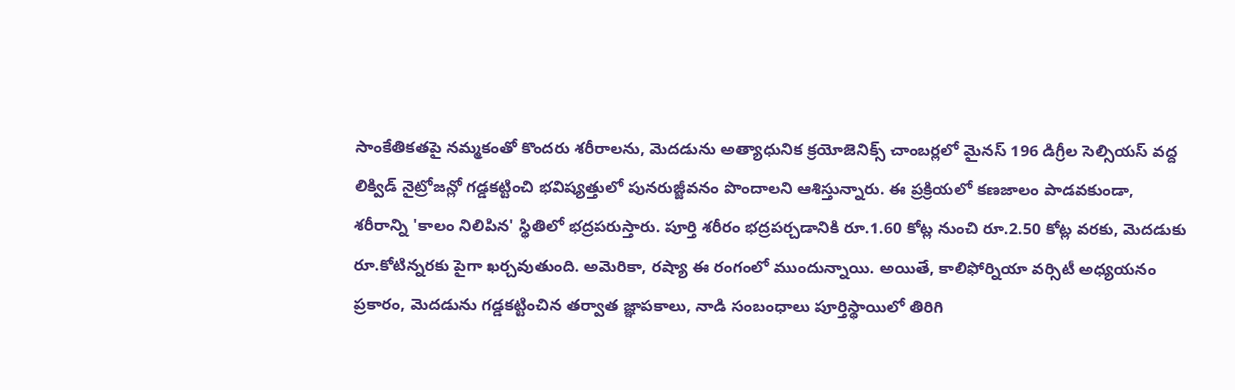సాంకేతికతపై నమ్మకంతో కొందరు శరీరాలను, మెదడును అత్యాధునిక క్రయోజెనిక్స్ చాంబర్లలో మైనస్ 196 డిగ్రీల సెల్సియస్ వద్ద లిక్విడ్ నైట్రోజన్లో గడ్డకట్టించి భవిష్యత్తులో పునరుజ్జీవనం పొందాలని ఆశిస్తున్నారు. ఈ ప్రక్రియలో కణజాలం పాడవకుండా, శరీరాన్ని 'కాలం నిలిపిన' స్థితిలో భద్రపరుస్తారు. పూర్తి శరీరం భద్రపర్చడానికి రూ.1.60 కోట్ల నుంచి రూ.2.50 కోట్ల వరకు, మెదడుకు రూ.కోటిన్నరకు పైగా ఖర్చవుతుంది. అమెరికా, రష్యా ఈ రంగంలో ముందున్నాయి. అయితే, కాలిఫోర్నియా వర్సిటీ అధ్యయనం ప్రకారం, మెదడును గడ్డకట్టించిన తర్వాత జ్ఞాపకాలు, నాడి సంబంధాలు పూర్తిస్థాయిలో తిరిగి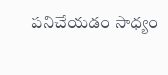పనిచేయడం సాధ్యం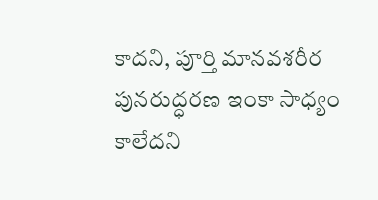కాదని, పూర్తి మానవశరీర పునరుద్ధరణ ఇంకా సాధ్యం కాలేదని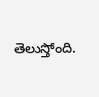తెలుస్తోంది.